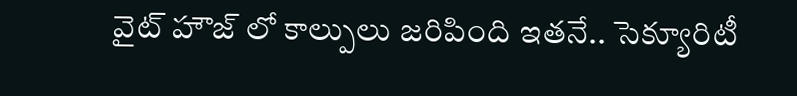వైట్ హౌజ్ లో కాల్పులు జరిపింది ఇతనే.. సెక్యూరిటీ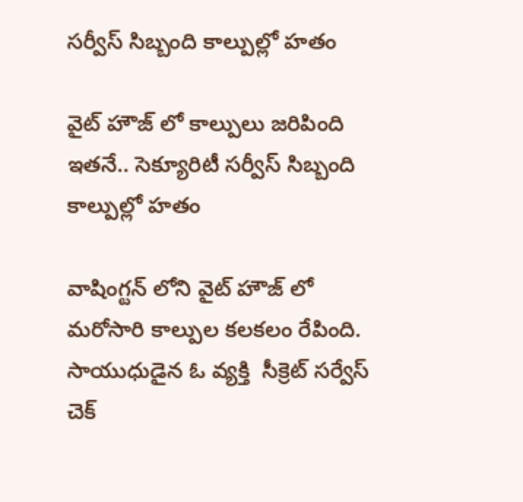సర్వీస్ సిబ్బంది కాల్పుల్లో హతం

వైట్ హౌజ్ లో కాల్పులు జరిపింది ఇతనే.. సెక్యూరిటీ సర్వీస్ సిబ్బంది కాల్పుల్లో హతం

వాషింగ్టన్ లోని వైట్ హౌజ్ లో మరోసారి కాల్పుల కలకలం రేపింది. సాయుధుడైన ఓ వ్యక్తి  సీక్రెట్ సర్వేస్   చెక్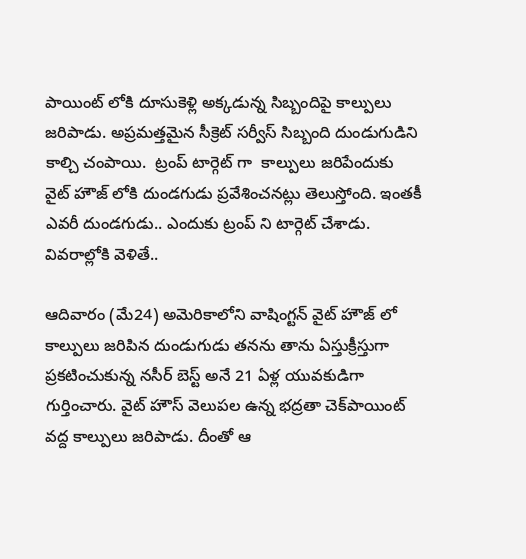పాయింట్ లోకి దూసుకెళ్లి అక్కడున్న సిబ్బందిపై కాల్పులు జరిపాడు. అప్రమత్తమైన సీక్రెట్ సర్వీస్ సిబ్బంది దుండుగుడిని కాల్చి చంపాయి.  ట్రంప్ టార్గెట్ గా  కాల్పులు జరిపేందుకు  వైట్ హౌజ్ లోకి దుండగుడు ప్రవేశించనట్లు తెలుస్తోంది. ఇంతకీ ఎవరీ దుండగుడు.. ఎందుకు ట్రంప్ ని టార్గెట్ చేశాడు. వివరాల్లోకి వెళితే..

ఆదివారం (మే24) అమెరికాలోని వాషింగ్టన్ వైట్ హౌజ్ లో  కాల్పులు జరిపిన దుండుగుడు తనను తాను ఏస్తుక్రీస్తుగా ప్రకటించుకున్న నసీర్ బెస్ట్ అనే 21 ఏళ్ల యువకుడిగా గుర్తించారు. వైట్ హౌస్ వెలుపల ఉన్న భద్రతా చెక్‌పాయింట్ వద్ద కాల్పులు జరిపాడు. దీంతో ఆ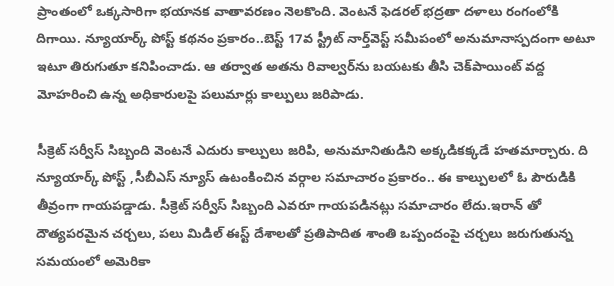ప్రాంతంలో ఒక్కసారిగా భయానక వాతావరణం నెలకొంది. వెంటనే ఫెడరల్ భద్రతా దళాలు రంగంలోకి దిగాయి. న్యూయార్క్ పోస్ట్ కథనం ప్రకారం..బెస్ట్ 17వ స్ట్రీట్ నార్త్‌వెస్ట్ సమీపంలో అనుమానాస్పదంగా అటూ ఇటూ తిరుగుతూ కనిపించాడు. ఆ తర్వాత అతను రివాల్వర్‌ను బయటకు తీసి చెక్‌పాయింట్ వద్ద మోహరించి ఉన్న అధికారులపై పలుమార్లు కాల్పులు జరిపాడు.

సీక్రెట్ సర్వీస్ సిబ్బంది వెంటనే ఎదురు కాల్పులు జరిపి, అనుమానితుడిని అక్కడికక్కడే హతమార్చారు. ది న్యూయార్క్ పోస్ట్ ,సీబీఎస్ న్యూస్ ఉటంకించిన వర్గాల సమాచారం ప్రకారం.. ఈ కాల్పులలో ఓ పౌరుడికి  తీవ్రంగా గాయపడ్డాడు. సీక్రెట్ సర్వీస్ సిబ్బంది ఎవరూ గాయపడినట్లు సమాచారం లేదు.ఇరాన్‌ తో దౌత్యపరమైన చర్చలు, పలు మిడిల్ ఈస్ట్ దేశాలతో ప్రతిపాదిత శాంతి ఒప్పందంపై చర్చలు జరుగుతున్న సమయంలో అమెరికా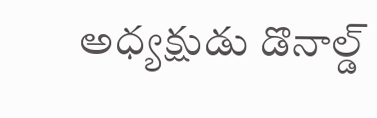అధ్యక్షుడు డొనాల్డ్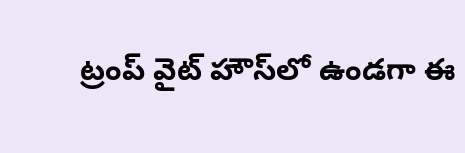ట్రంప్ వైట్ హౌస్‌లో ఉండగా ఈ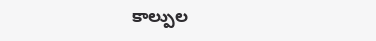కాల్పుల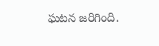ఘటన జరిగింది.